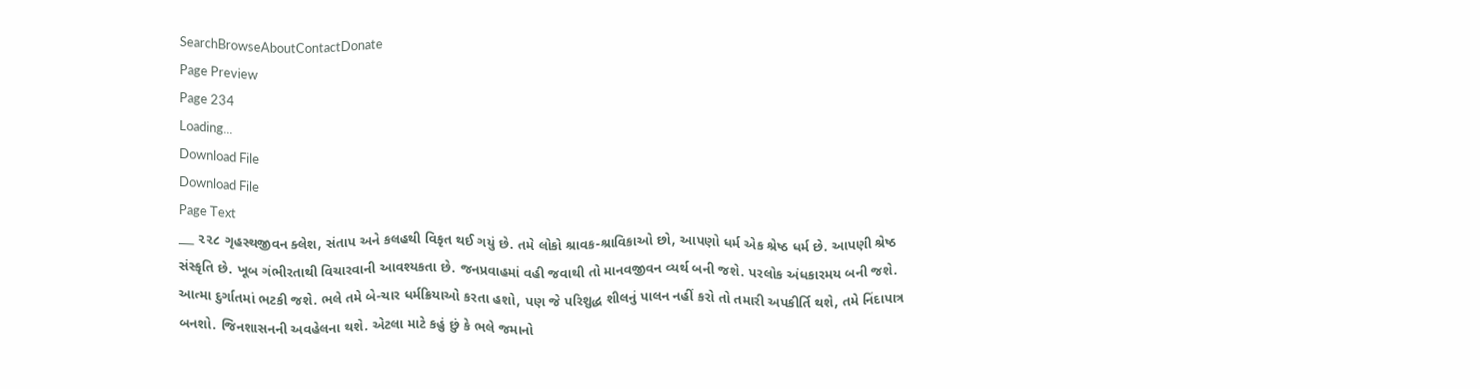SearchBrowseAboutContactDonate
Page Preview
Page 234
Loading...
Download File
Download File
Page Text
___ ૨૨૮ ગૃહસ્થજીવન ક્લેશ, સંતાપ અને કલહથી વિકૃત થઈ ગયું છે. તમે લોકો શ્રાવક-શ્રાવિકાઓ છો, આપણો ધર્મ એક શ્રેષ્ઠ ધર્મ છે. આપણી શ્રેષ્ઠ સંસ્કૃતિ છે. ખૂબ ગંભીરતાથી વિચારવાની આવશ્યકતા છે. જનપ્રવાહમાં વહી જવાથી તો માનવજીવન વ્યર્થ બની જશે. પરલોક અંધકારમય બની જશે. આત્મા દુર્ગાતમાં ભટકી જશે. ભલે તમે બે-ચાર ધર્મક્રિયાઓ કરતા હશો, પણ જે પરિશુદ્ધ શીલનું પાલન નહીં કરો તો તમારી અપકીર્તિ થશે, તમે નિંદાપાત્ર બનશો. જિનશાસનની અવહેલના થશે. એટલા માટે કહું છું કે ભલે જમાનો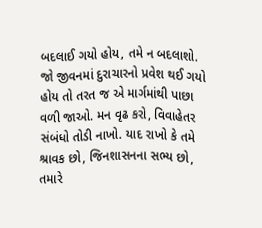બદલાઈ ગયો હોય, તમે ન બદલાશો. જો જીવનમાં દુરાચારનો પ્રવેશ થઈ ગયો હોય તો તરત જ એ માર્ગમાંથી પાછા વળી જાઓ. મન વૃઢ કરો, વિવાહેતર સંબંધો તોડી નાખો. યાદ રાખો કે તમે શ્રાવક છો, જિનશાસનના સભ્ય છો, તમારે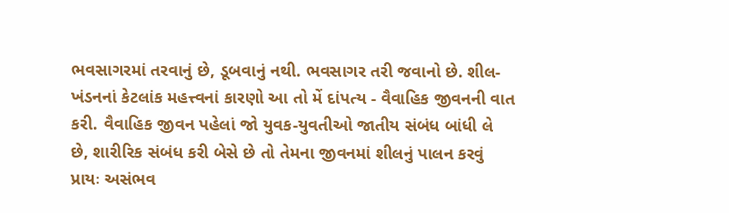ભવસાગરમાં તરવાનું છે, ડૂબવાનું નથી. ભવસાગર તરી જવાનો છે. શીલ-ખંડનનાં કેટલાંક મહત્ત્વનાં કારણો આ તો મેં દાંપત્ય - વૈવાહિક જીવનની વાત કરી. વૈવાહિક જીવન પહેલાં જો યુવક-યુવતીઓ જાતીય સંબંધ બાંધી લે છે, શારીરિક સંબંધ કરી બેસે છે તો તેમના જીવનમાં શીલનું પાલન કરવું પ્રાયઃ અસંભવ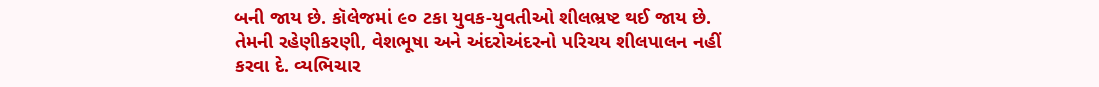બની જાય છે. કૉલેજમાં ૯૦ ટકા યુવક-યુવતીઓ શીલભ્રષ્ટ થઈ જાય છે. તેમની રહેણીકરણી, વેશભૂષા અને અંદરોઅંદરનો પરિચય શીલપાલન નહીં કરવા દે. વ્યભિચાર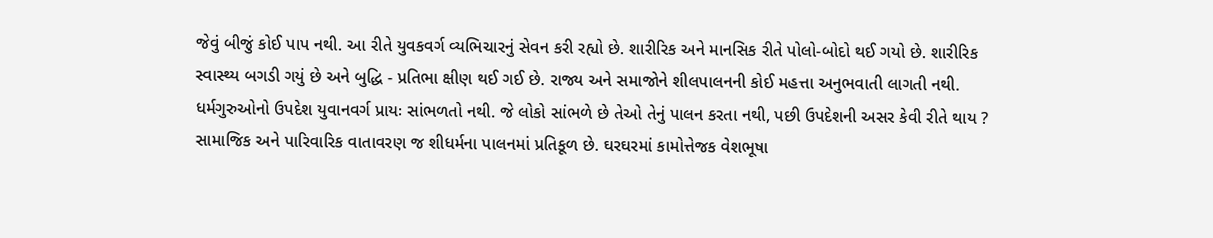જેવું બીજું કોઈ પાપ નથી. આ રીતે યુવકવર્ગ વ્યભિચારનું સેવન કરી રહ્યો છે. શારીરિક અને માનસિક રીતે પોલો-બોદો થઈ ગયો છે. શારીરિક સ્વાસ્થ્ય બગડી ગયું છે અને બુદ્ધિ - પ્રતિભા ક્ષીણ થઈ ગઈ છે. રાજ્ય અને સમાજોને શીલપાલનની કોઈ મહત્તા અનુભવાતી લાગતી નથી. ધર્મગુરુઓનો ઉપદેશ યુવાનવર્ગ પ્રાયઃ સાંભળતો નથી. જે લોકો સાંભળે છે તેઓ તેનું પાલન કરતા નથી, પછી ઉપદેશની અસર કેવી રીતે થાય ? સામાજિક અને પારિવારિક વાતાવરણ જ શીધર્મના પાલનમાં પ્રતિકૂળ છે. ઘરઘરમાં કામોત્તેજક વેશભૂષા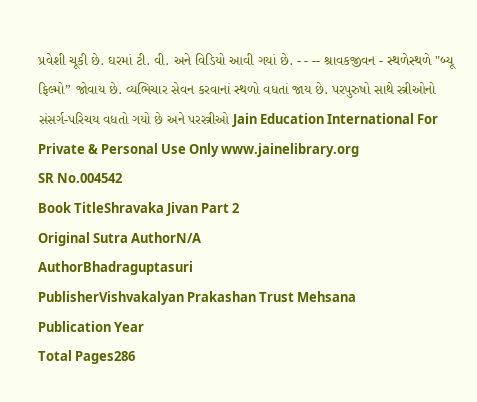પ્રવેશી ચૂકી છે. ઘરમાં ટી. વી. અને વિડિયો આવી ગયાં છે. - - -- શ્રાવકજીવન - સ્થળેસ્થળે "બ્યૂ ફિલ્મો” જોવાય છે. વ્યભિચાર સેવન કરવાનાં સ્થળો વધતાં જાય છે. પરપુરુષો સાથે સ્ત્રીઓનો સંસર્ગ-પરિચય વધતો ગયો છે અને પરસ્ત્રીઓ Jain Education International For Private & Personal Use Only www.jainelibrary.org
SR No.004542
Book TitleShravaka Jivan Part 2
Original Sutra AuthorN/A
AuthorBhadraguptasuri
PublisherVishvakalyan Prakashan Trust Mehsana
Publication Year
Total Pages286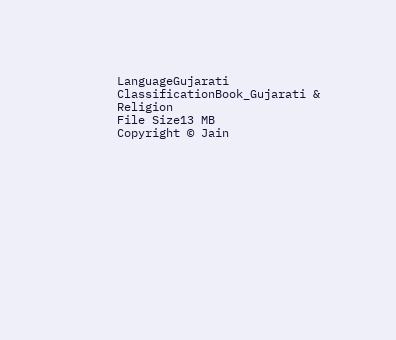LanguageGujarati
ClassificationBook_Gujarati & Religion
File Size13 MB
Copyright © Jain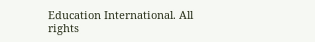Education International. All rights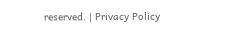reserved. | Privacy Policy